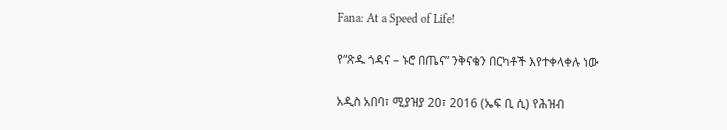Fana: At a Speed of Life!

የ“ጽዱ ጎዳና – ኑሮ በጤና” ንቅናቄን በርካቶች እየተቀላቀሉ ነው

አዲስ አበባ፣ ሚያዝያ 20፣ 2016 (ኤፍ ቢ ሲ) የሕዝብ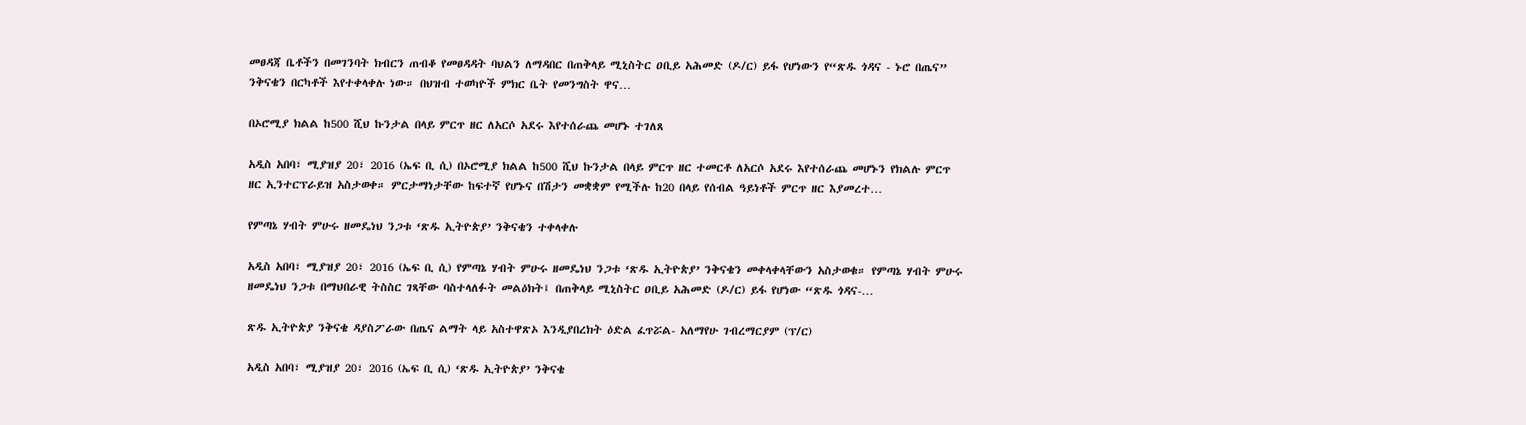መፀዳጃ ቤቶችን በመገንባት ክብርን ጠብቆ የመፀዳዳት ባህልን ለማዳበር በጠቅላይ ሚኒስትር ዐቢይ አሕመድ (ዶ/ር) ይፋ የሆነውን የ“ጽዱ ጎዳና - ኑሮ በጤና” ንቅናቄን በርካቶች እየተቀላቀሉ ነው። በህዝብ ተወካዮች ምክር ቤት የመንግስት ዋና…

በኦሮሚያ ክልል ከ500 ሺህ ኩንታል በላይ ምርጥ ዘር ለአርሶ አደሩ እየተሰራጨ መሆኑ ተገለጸ

አዲስ አበባ፣ ሚያዝያ 20፣ 2016 (ኤፍ ቢ ሲ) በኦሮሚያ ክልል ከ500 ሺህ ኩንታል በላይ ምርጥ ዘር ተመርቶ ለአርሶ አደሩ እየተሰራጨ መሆኑን የክልሉ ምርጥ ዘር ኢንተርፕራይዝ አስታወቀ። ምርታማነታቸው ከፍተኛ የሆኑና በሽታን መቋቋም የሚችሉ ከ20 በላይ የሰብል ዓይነቶች ምርጥ ዘር እያመረተ…

የምጣኔ ሃብት ምሁሩ ዘመዴነህ ንጋቱ ‘ጽዱ ኢትዮጵያ’ ንቅናቄን ተቀላቀሉ

አዲስ አበባ፣ ሚያዝያ 20፣ 2016 (ኤፍ ቢ ሲ) የምጣኔ ሃብት ምሁሩ ዘመዴነህ ንጋቱ ‘ጽዱ ኢትዮጵያ’ ንቅናቄን መቀላቀላቸውን አስታወቁ። የምጣኔ ሃብት ምሁሩ ዘመዴነህ ንጋቱ በማህበራዊ ትስስር ገጻቸው ባስተላለፉት መልዕክት፤ በጠቅላይ ሚኒስትር ዐቢይ አሕመድ (ዶ/ር) ይፋ የሆነው “ጽዱ ጎዳና-…

ጽዱ ኢትዮጵያ ንቅናቄ ዳያስፖራው በጤና ልማት ላይ አስተዋጽኦ እንዲያበረክት ዕድል ፈጥሯል- አለማየሁ ገብረማርያም (ፕ/ር)

አዲስ አበባ፣ ሚያዝያ 20፣ 2016 (ኤፍ ቢ ሲ) ‘ጽዱ ኢትዮጵያ’ ንቅናቄ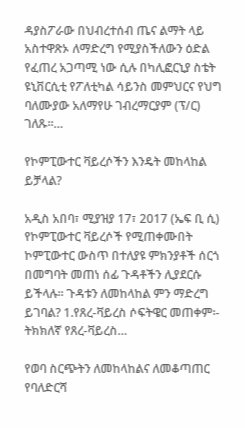ዳያስፖራው በህብረተሰብ ጤና ልማት ላይ አስተዋጽኦ ለማድረግ የሚያስችለውን ዕድል የፈጠረ አጋጣሚ ነው ሲሉ በካሊፎርኒያ ስቴት ዩኒቨርሲቲ የፖለቲካል ሳይንስ መምህርና የህግ ባለሙያው አለማየሁ ገብረማርያም (ፕ/ር) ገለጹ።…

የኮምፒውተር ቫይረሶችን እንዴት መከላከል ይቻላል?

አዲስ አበባ፣ ሚያዝያ 17፣ 2017 (ኤፍ ቢ ሲ) የኮምፒውተር ቫይረሶች የሚጠቀሙበት ኮምፒውተር ውስጥ በተለያዩ ምክንያቶች ሰርጎ በመግባት መጠነ ሰፊ ጉዳቶችን ሊያደርሱ ይችላሉ፡፡ ጉዳቱን ለመከላከል ምን ማድረግ ይገባል? 1.የጸረ-ቫይረስ ሶፍትዌር መጠቀም፡- ትክክለኛ የጸረ-ቫይረስ…

የወባ ስርጭትን ለመከላከልና ለመቆጣጠር የባለድርሻ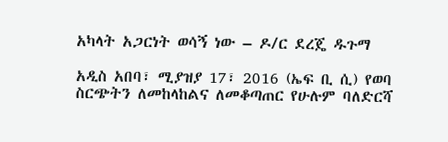አካላት አጋርነት ወሳኝ ነው – ዶ/ር ደረጄ ዱጉማ

አዲስ አበባ፣ ሚያዝያ 17፣ 2016 (ኤፍ ቢ ሲ) የወባ ስርጭትን ለመከላከልና ለመቆጣጠር የሁሉም ባለድርሻ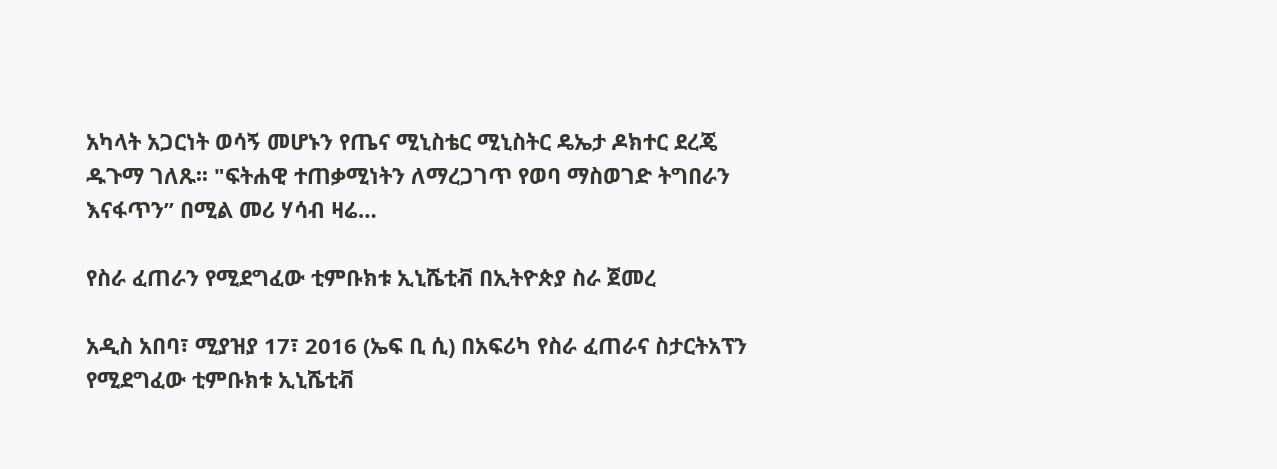አካላት አጋርነት ወሳኝ መሆኑን የጤና ሚኒስቴር ሚኒስትር ዴኤታ ዶክተር ደረጄ ዱጉማ ገለጹ፡፡ "ፍትሐዊ ተጠቃሚነትን ለማረጋገጥ የወባ ማስወገድ ትግበራን እናፋጥን” በሚል መሪ ሃሳብ ዛሬ…

የስራ ፈጠራን የሚደግፈው ቲምቡክቱ ኢኒሼቲቭ በኢትዮጵያ ስራ ጀመረ

አዲስ አበባ፣ ሚያዝያ 17፣ 2016 (ኤፍ ቢ ሲ) በአፍሪካ የስራ ፈጠራና ስታርትአፕን የሚደግፈው ቲምቡክቱ ኢኒሼቲቭ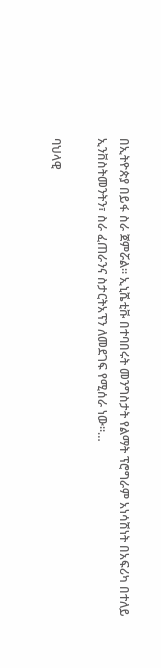በኢትዮጵያ በይፋ ስራ ጀምሯል፡፡ ኢኒሼቲቩ በተባበሩት መንግስታት የልማት ፕሮግራም አነሳሽነት በአፍሪካ በተለይ ኢንቨስትመንትን፣ ስራ ፈጠራንና ስታርትአፕን ለመደገፍ የሚሰራ ነው።…

ባህላዊ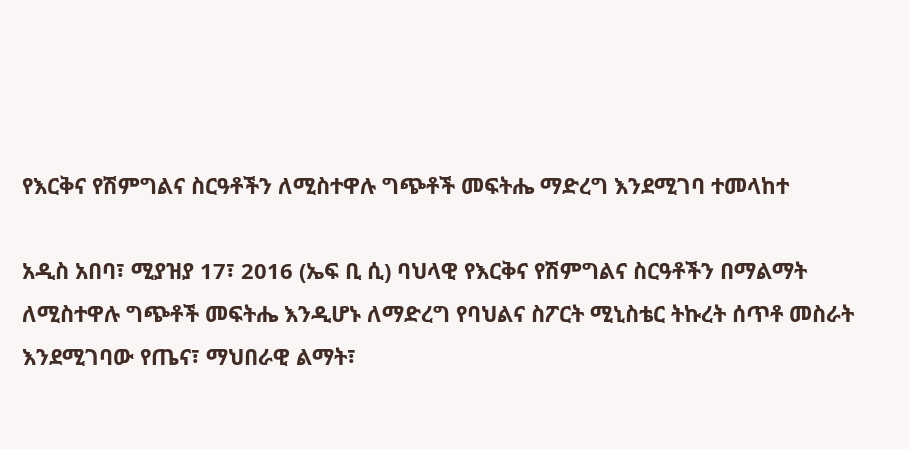የእርቅና የሽምግልና ስርዓቶችን ለሚስተዋሉ ግጭቶች መፍትሔ ማድረግ እንደሚገባ ተመላከተ

አዲስ አበባ፣ ሚያዝያ 17፣ 2016 (ኤፍ ቢ ሲ) ባህላዊ የእርቅና የሽምግልና ስርዓቶችን በማልማት ለሚስተዋሉ ግጭቶች መፍትሔ እንዲሆኑ ለማድረግ የባህልና ስፖርት ሚኒስቴር ትኩረት ሰጥቶ መስራት እንደሚገባው የጤና፣ ማህበራዊ ልማት፣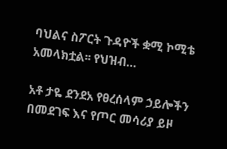ባህልና ስፖርት ጉዳዮች ቋሚ ኮሚቴ አመላክቷል፡፡ የህዝብ…

አቶ ታዬ ደንደአ የፀረሰላም ኃይሎችን በመደገፍ እና የጦር መሳሪያ ይዞ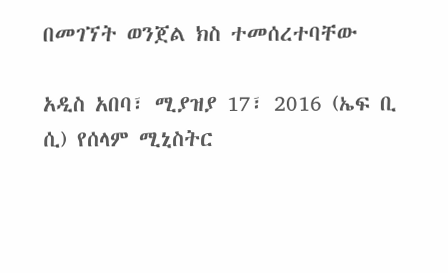በመገኘት ወንጀል ክስ ተመሰረተባቸው

አዲስ አበባ፣ ሚያዝያ 17፣ 2016 (ኤፍ ቢ ሲ) የሰላም ሚኒስትር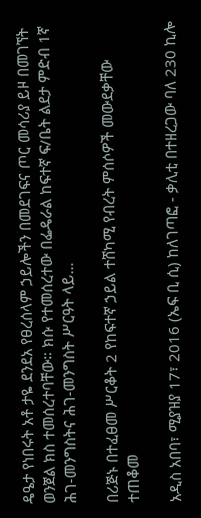ዴዔታ የነበሩት አቶ ታዬ ደንደአ የፀረሰላም ኃይሎችን በመደገፍና ጦር መሳሪያ ይዞ በመገኘት ወንጀል ክስ ተመሰረተባቸው። ክሱ የተመሰረተው በፌዴራል ከፍተኛ ፍ/ቤት ልደታ ምድብ 1ኛ ሕገ-መንግስትና ሕገ-መንግስት ሥርዓት ላይ…

በሪጅኑ በተፈፀመ ሥርቆት 2 የከፍተኛ ኃይል ተሸካሚ የብረት ምሰሶዎች መውደቃቸው ተጠቆመ

አዲስ አበባ፣ ሚያዝያ 17፣ 2016 (ኤፍ ቢ ሲ) ከለገጣፎ - ቃሊቲ በተዘረጋው ባለ 230 ኪሎ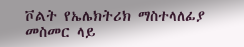ቮልት የኤሌክትሪክ ማስተላለፊያ መስመር ላይ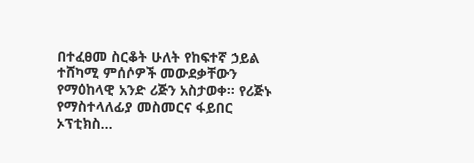በተፈፀመ ስርቆት ሁለት የከፍተኛ ኃይል ተሸካሚ ምሰሶዎች መውደቃቸውን የማዕከላዊ አንድ ሪጅን አስታወቀ፡፡ የሪጅኑ የማስተላለፊያ መስመርና ፋይበር ኦፕቲክስ…